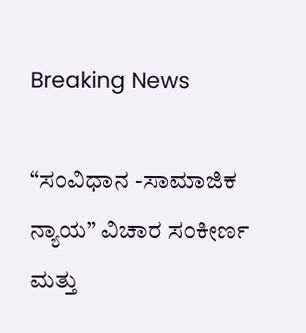Breaking News

“ಸಂವಿಧಾನ -ಸಾಮಾಜಿಕ ನ್ಯಾಯ” ವಿಚಾರ ಸಂಕೀರ್ಣ ಮತ್ತು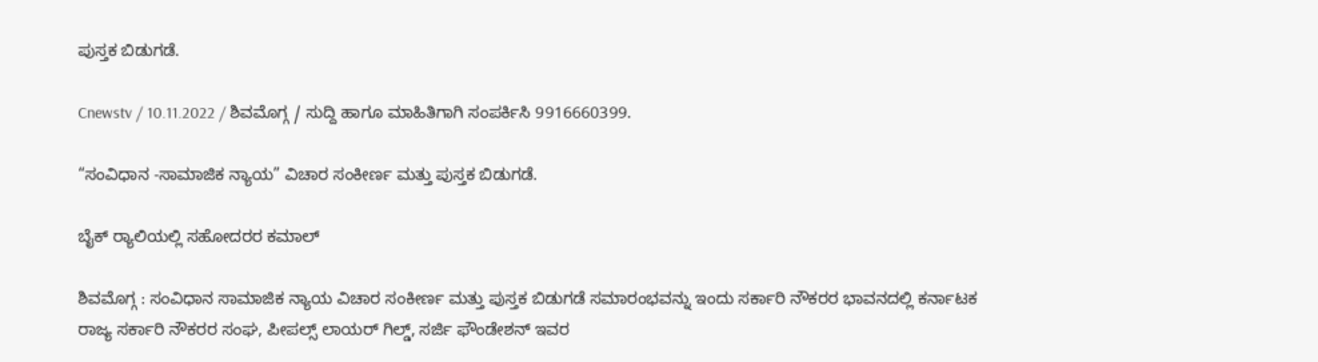ಪುಸ್ತಕ ಬಿಡುಗಡೆ.

Cnewstv / 10.11.2022 / ಶಿವಮೊಗ್ಗ / ಸುದ್ದಿ‌ ಹಾಗೂ ಮಾಹಿತಿಗಾಗಿ ಸಂಪರ್ಕಿಸಿ 9916660399.

“ಸಂವಿಧಾನ -ಸಾಮಾಜಿಕ ನ್ಯಾಯ” ವಿಚಾರ ಸಂಕೀರ್ಣ ಮತ್ತು ಪುಸ್ತಕ ಬಿಡುಗಡೆ.

ಬೈಕ್ ರ‌್ಯಾಲಿಯಲ್ಲಿ ಸಹೋದರರ ಕಮಾಲ್

ಶಿವಮೊಗ್ಗ : ಸಂವಿಧಾನ ಸಾಮಾಜಿಕ ನ್ಯಾಯ ವಿಚಾರ ಸಂಕೀರ್ಣ ಮತ್ತು ಪುಸ್ತಕ ಬಿಡುಗಡೆ ಸಮಾರಂಭವನ್ನು ಇಂದು ಸರ್ಕಾರಿ ನೌಕರರ ಭಾವನದಲ್ಲಿ ಕರ್ನಾಟಕ ರಾಜ್ಯ ಸರ್ಕಾರಿ ನೌಕರರ ಸಂಘ, ಪೀಪಲ್ಸ್ ಲಾಯರ್ ಗಿಲ್ಡ್‌, ಸರ್ಜಿ ಫೌಂಡೇಶನ್ ಇವರ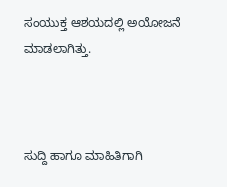ಸಂಯುಕ್ತ ಆಶಯದಲ್ಲಿ ಅಯೋಜನೆ ಮಾಡಲಾಗಿತ್ತು.



ಸುದ್ದಿ ಹಾಗೂ ಮಾಹಿತಿಗಾಗಿ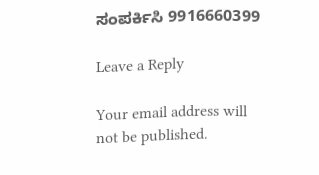ಸಂಪರ್ಕಿಸಿ 9916660399

Leave a Reply

Your email address will not be published.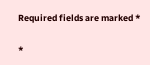Required fields are marked *

*